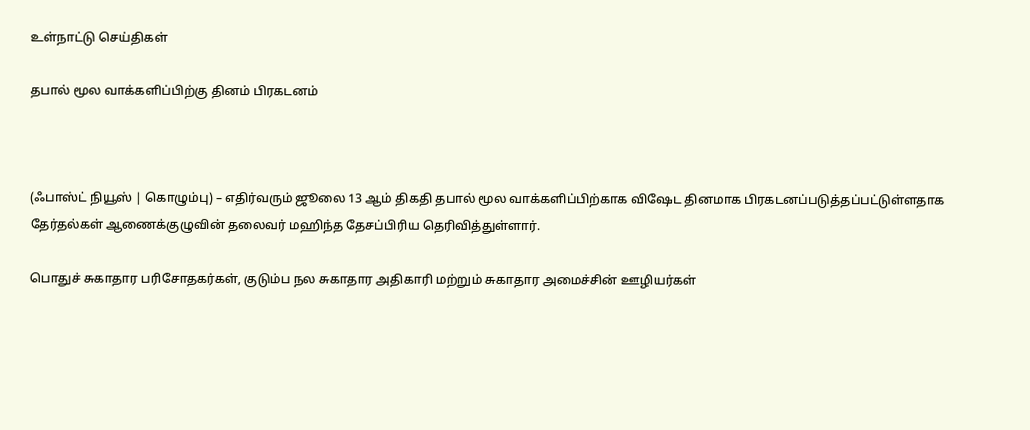உள்நாட்டு செய்திகள்

தபால் மூல வாக்களிப்பிற்கு தினம் பிரகடனம்



(ஃபாஸ்ட் நியூஸ் | கொழும்பு) – எதிர்வரும் ஜூலை 13 ஆம் திகதி தபால் மூல வாக்களிப்பிற்காக விஷேட தினமாக பிரகடனப்படுத்தப்பட்டுள்ளதாக தேர்தல்கள் ஆணைக்குழுவின் தலைவர் மஹிந்த தேசப்பிரிய தெரிவித்துள்ளார்.

பொதுச் சுகாதார பரிசோதகர்கள், குடும்ப நல சுகாதார அதிகாரி மற்றும் சுகாதார அமைச்சின் ஊழியர்கள்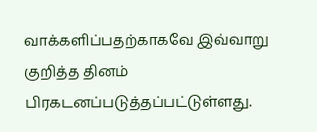வாக்களிப்பதற்காகவே இவ்வாறு குறித்த தினம் பிரகடனப்படுத்தப்பட்டுள்ளது.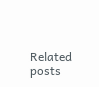Related posts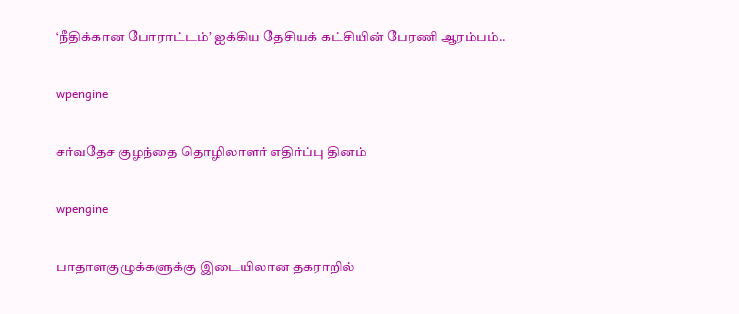‘நீதிக்கான போராட்டம்’ ஐக்கிய தேசியக் கட்சியின் பேரணி ஆரம்பம்..

wpengine

சர்வதேச குழந்தை தொழிலாளர் எதிர்ப்பு தினம்

wpengine

பாதாளகுழுக்களுக்கு இடையிலான தகராறில்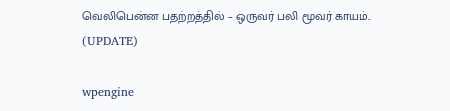வெலிபென்ன பதற்றத்தில் – ஒருவர் பலி மூவர் காயம்.. (UPDATE)

wpengine